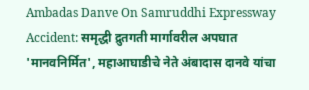Ambadas Danve On Samruddhi Expressway Accident: समृद्धी द्रुतगती मार्गावरील अपघात 'मानवनिर्मित', महाआघाडीचे नेते अंबादास दानवे यांचा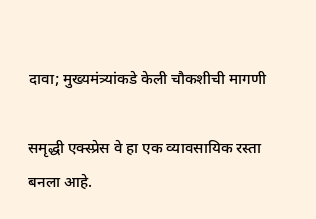दावा; मुख्यमंत्र्यांकडे केली चौकशीची मागणी

समृद्धी एक्स्प्रेस वे हा एक व्यावसायिक रस्ता बनला आहे.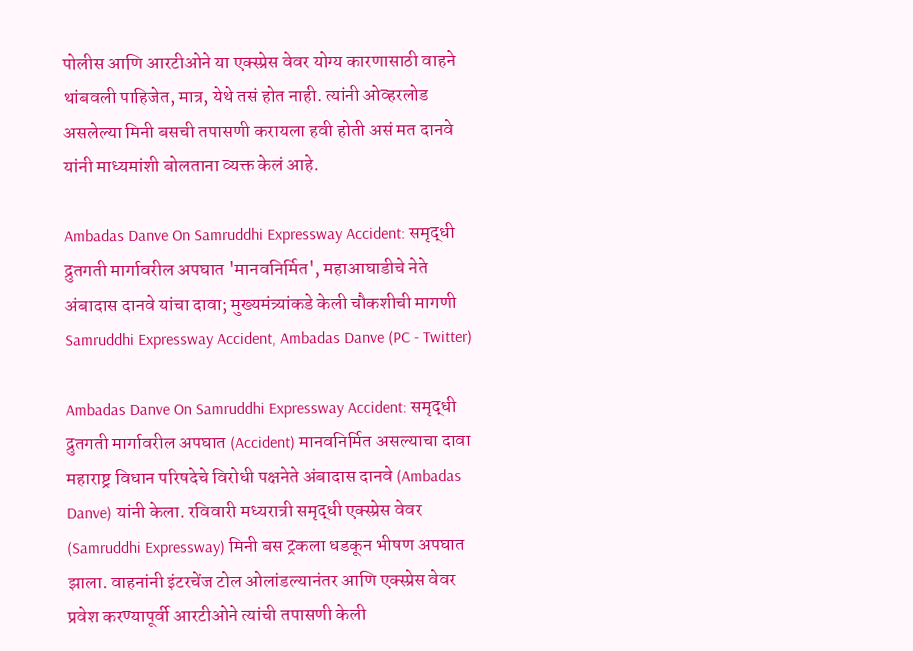पोलीस आणि आरटीओने या एक्स्प्रेस वेवर योग्य कारणासाठी वाहने थांबवली पाहिजेत, मात्र, येथे तसं होत नाही. त्यांनी ओव्हरलोड असलेल्या मिनी बसची तपासणी करायला हवी होती असं मत दानवे यांनी माध्यमांशी बोलताना व्यक्त केलं आहे.

Ambadas Danve On Samruddhi Expressway Accident: समृद्धी द्रुतगती मार्गावरील अपघात 'मानवनिर्मित', महाआघाडीचे नेते अंबादास दानवे यांचा दावा; मुख्यमंत्र्यांकडे केली चौकशीची मागणी
Samruddhi Expressway Accident, Ambadas Danve (PC - Twitter)

Ambadas Danve On Samruddhi Expressway Accident: समृद्धी द्रुतगती मार्गावरील अपघात (Accident) मानवनिर्मित असल्याचा दावा महाराष्ट्र विधान परिषदेचे विरोधी पक्षनेते अंबादास दानवे (Ambadas Danve) यांनी केला. रविवारी मध्यरात्री समृद्धी एक्स्प्रेस वेवर (Samruddhi Expressway) मिनी बस ट्रकला धडकून भीषण अपघात झाला. वाहनांनी इंटरचेंज टोल ओलांडल्यानंतर आणि एक्स्प्रेस वेवर प्रवेश करण्यापूर्वी आरटीओने त्यांची तपासणी केली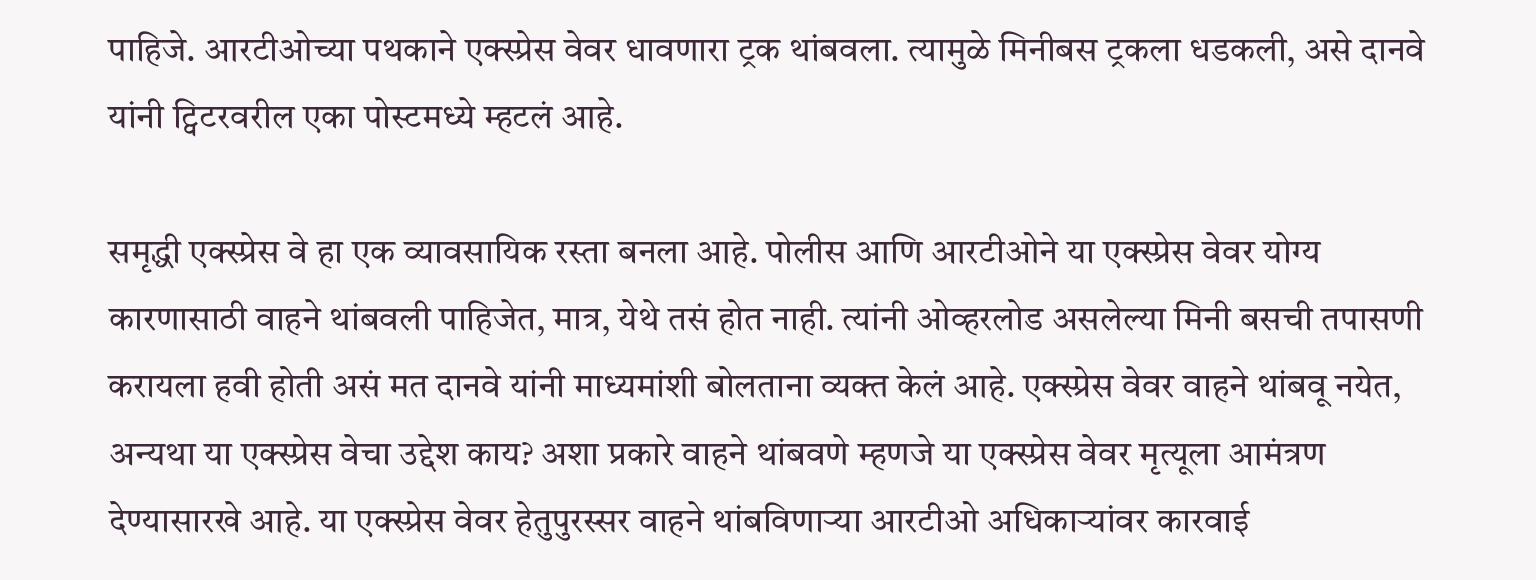पाहिजे. आरटीओच्या पथकाने एक्स्प्रेस वेवर धावणारा ट्रक थांबवला. त्यामुळे मिनीबस ट्रकला धडकली, असे दानवे यांनी ट्विटरवरील एका पोस्टमध्ये म्हटलं आहे.

समृद्धी एक्स्प्रेस वे हा एक व्यावसायिक रस्ता बनला आहे. पोलीस आणि आरटीओने या एक्स्प्रेस वेवर योग्य कारणासाठी वाहने थांबवली पाहिजेत, मात्र, येथे तसं होत नाही. त्यांनी ओव्हरलोड असलेल्या मिनी बसची तपासणी करायला हवी होती असं मत दानवे यांनी माध्यमांशी बोलताना व्यक्त केलं आहे. एक्स्प्रेस वेवर वाहने थांबवू नयेत, अन्यथा या एक्स्प्रेस वेचा उद्देश काय? अशा प्रकारे वाहने थांबवणे म्हणजे या एक्स्प्रेस वेवर मृत्यूला आमंत्रण देण्यासारखे आहे. या एक्स्प्रेस वेवर हेतुपुरस्सर वाहने थांबविणाऱ्या आरटीओ अधिकाऱ्यांवर कारवाई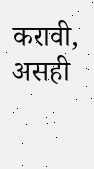करावी, असही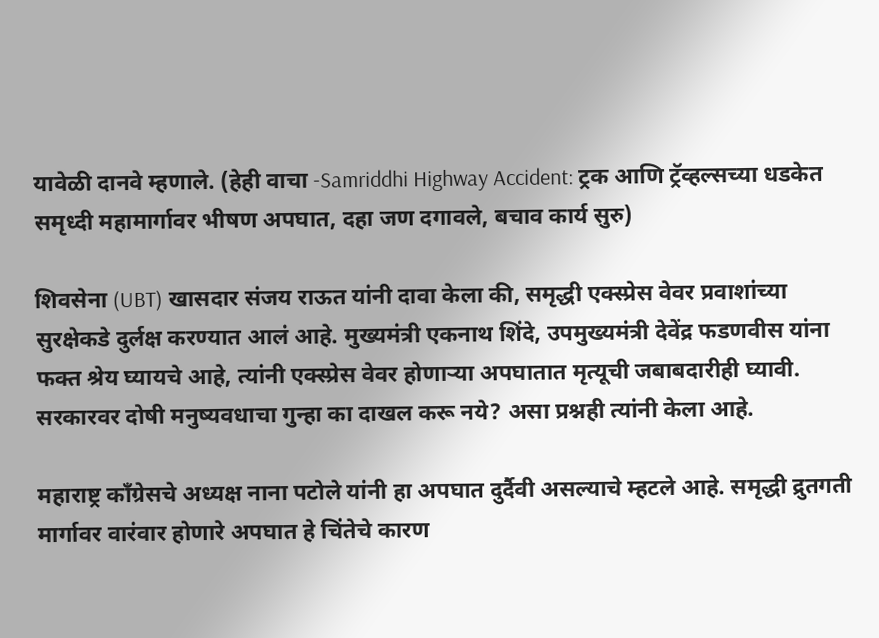यावेळी दानवे म्हणाले. (हेही वाचा -Samriddhi Highway Accident: ट्रक आणि ट्रॅव्हल्सच्या धडकेत समृध्दी महामार्गावर भीषण अपघात, दहा जण दगावले, बचाव कार्य सुरु)

शिवसेना (UBT) खासदार संजय राऊत यांनी दावा केला की, समृद्धी एक्स्प्रेस वेवर प्रवाशांच्या सुरक्षेकडे दुर्लक्ष करण्यात आलं आहे. मुख्यमंत्री एकनाथ शिंदे, उपमुख्यमंत्री देवेंद्र फडणवीस यांना फक्त श्रेय घ्यायचे आहे, त्यांनी एक्स्प्रेस वेवर होणाऱ्या अपघातात मृत्यूची जबाबदारीही घ्यावी. सरकारवर दोषी मनुष्यवधाचा गुन्हा का दाखल करू नये? असा प्रश्नही त्यांनी केला आहे.

महाराष्ट्र काँग्रेसचे अध्यक्ष नाना पटोले यांनी हा अपघात दुर्दैवी असल्याचे म्हटले आहे. समृद्धी द्रुतगती मार्गावर वारंवार होणारे अपघात हे चिंतेचे कारण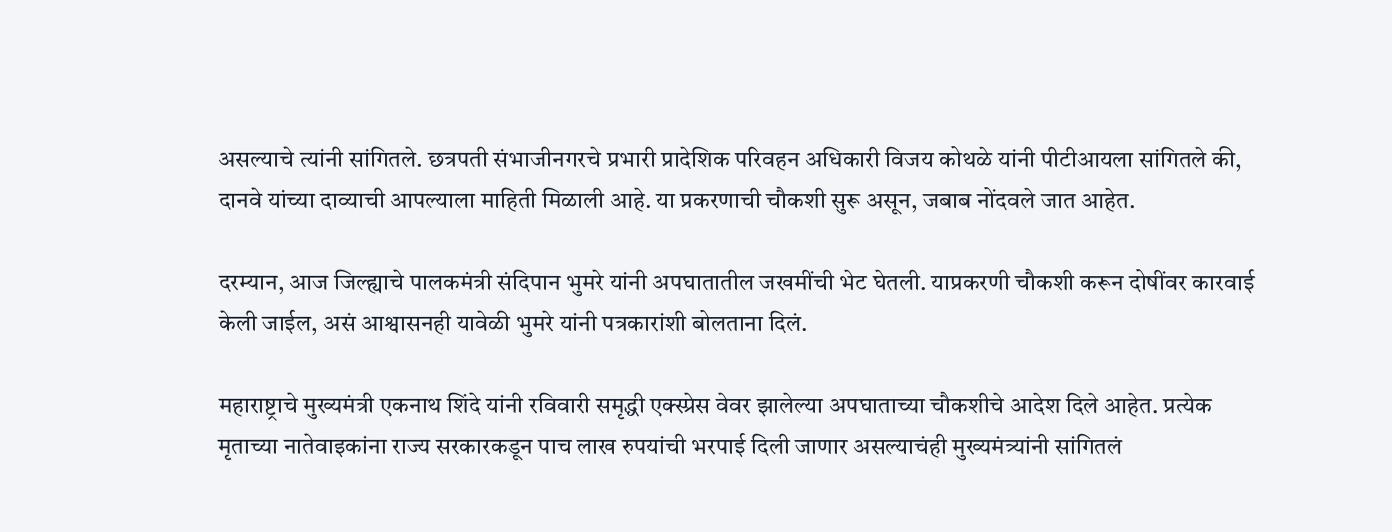असल्याचे त्यांनी सांगितले. छत्रपती संभाजीनगरचे प्रभारी प्रादेशिक परिवहन अधिकारी विजय कोथळे यांनी पीटीआयला सांगितले की, दानवे यांच्या दाव्याची आपल्याला माहिती मिळाली आहे. या प्रकरणाची चौकशी सुरू असून, जबाब नोंदवले जात आहेत.

दरम्यान, आज जिल्ह्याचे पालकमंत्री संदिपान भुमरे यांनी अपघातातील जखमींची भेट घेतली. याप्रकरणी चौकशी करून दोषींवर कारवाई केली जाईल, असं आश्वासनही यावेळी भुमरे यांनी पत्रकारांशी बोलताना दिलं.

महाराष्ट्राचे मुख्यमंत्री एकनाथ शिंदे यांनी रविवारी समृद्धी एक्स्प्रेस वेवर झालेल्या अपघाताच्या चौकशीचे आदेश दिले आहेत. प्रत्येक मृताच्या नातेवाइकांना राज्य सरकारकडून पाच लाख रुपयांची भरपाई दिली जाणार असल्याचंही मुख्यमंत्र्यांनी सांगितलं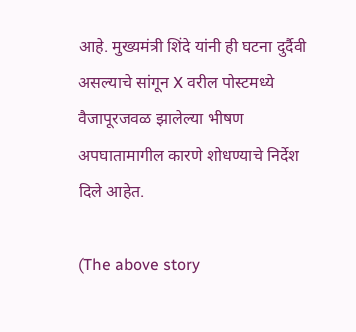आहे. मुख्यमंत्री शिंदे यांनी ही घटना दुर्दैवी असल्याचे सांगून X वरील पोस्टमध्ये वैजापूरजवळ झालेल्या भीषण अपघातामागील कारणे शोधण्याचे निर्देश दिले आहेत.

(The above story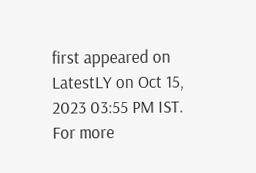first appeared on LatestLY on Oct 15, 2023 03:55 PM IST. For more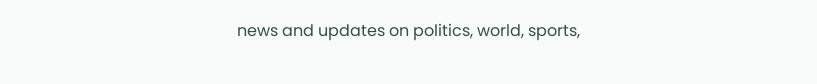news and updates on politics, world, sports,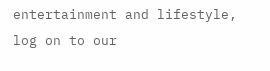entertainment and lifestyle, log on to our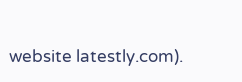website latestly.com).